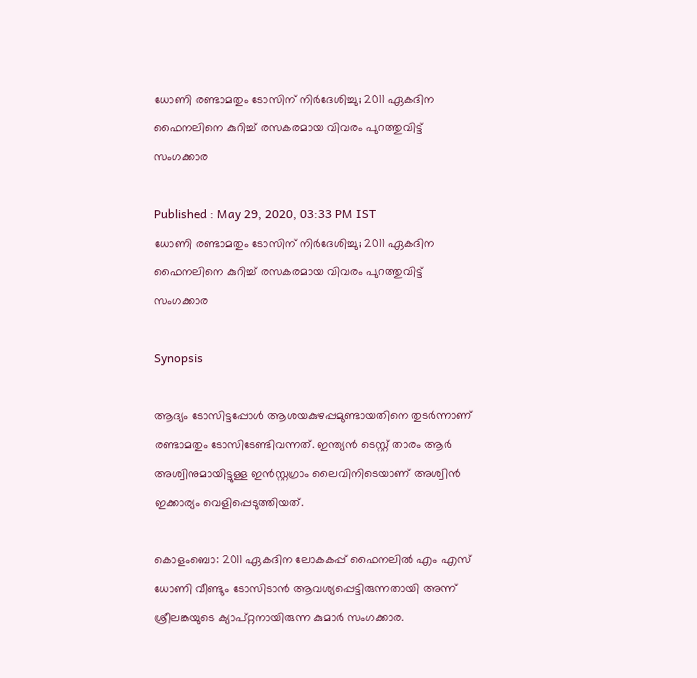ധോണി രണ്ടാമതും ടോസിന് നിര്‍ദേശിച്ചു; 2011 ഏകദിന ഫൈനലിനെ കുറിച്ച് രസകരമായ വിവരം പുറത്തുവിട്ട് സംഗക്കാര

Published : May 29, 2020, 03:33 PM IST
ധോണി രണ്ടാമതും ടോസിന് നിര്‍ദേശിച്ചു; 2011 ഏകദിന ഫൈനലിനെ കുറിച്ച് രസകരമായ വിവരം പുറത്തുവിട്ട് സംഗക്കാര

Synopsis

ആദ്യം ടോസിട്ടപ്പോള്‍ ആശയകുഴപ്പമുണ്ടായതിനെ തുടര്‍ന്നാണ് രണ്ടാമതും ടോസിടേണ്ടിവന്നത്. ഇന്ത്യന്‍ ടെസ്റ്റ് താരം ആര്‍ അശ്വിനുമായിട്ടുള്ള ഇന്‍സ്റ്റഗ്രാം ലൈവിനിടെയാണ് അശ്വിന്‍ ഇക്കാര്യം വെളിപ്പെടുത്തിയത്.

കൊളംബൊ: 2011 ഏകദിന ലോകകപ്പ് ഫൈനലില്‍ എം എസ് ധോണി വീണ്ടും ടോസിടാന്‍ ആവശ്യപ്പെട്ടിരുന്നതായി അന്ന് ശ്രീലങ്കയുടെ ക്യാപ്റ്റനായിരുന്ന കുമാര്‍ സംഗക്കാര.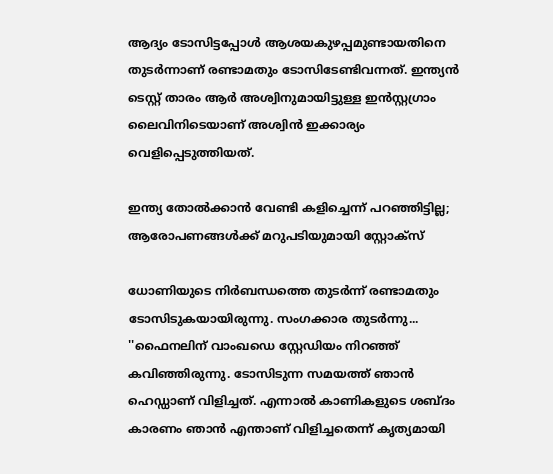ആദ്യം ടോസിട്ടപ്പോള്‍ ആശയകുഴപ്പമുണ്ടായതിനെ തുടര്‍ന്നാണ് രണ്ടാമതും ടോസിടേണ്ടിവന്നത്. ഇന്ത്യന്‍ ടെസ്റ്റ് താരം ആര്‍ അശ്വിനുമായിട്ടുള്ള ഇന്‍സ്റ്റഗ്രാം ലൈവിനിടെയാണ് അശ്വിന്‍ ഇക്കാര്യം വെളിപ്പെടുത്തിയത്.

ഇന്ത്യ തോല്‍ക്കാന്‍ വേണ്ടി കളിച്ചെന്ന് പറഞ്ഞിട്ടില്ല; ആരോപണങ്ങള്‍ക്ക് മറുപടിയുമായി സ്റ്റോക്‌സ്

ധോണിയുടെ നിര്‍ബന്ധത്തെ തുടര്‍ന്ന് രണ്ടാമതും ടോസിടുകയായിരുന്നു. സംഗക്കാര തുടര്‍ന്നു... ''ഫൈനലിന് വാംഖഡെ സ്റ്റേഡിയം നിറഞ്ഞ് കവിഞ്ഞിരുന്നു. ടോസിടുന്ന സമയത്ത് ഞാന്‍ ഹെഡ്ഡാണ് വിളിച്ചത്. എന്നാല്‍ കാണികളുടെ ശബ്ദം കാരണം ഞാന്‍ എന്താണ് വിളിച്ചതെന്ന് കൃത്യമായി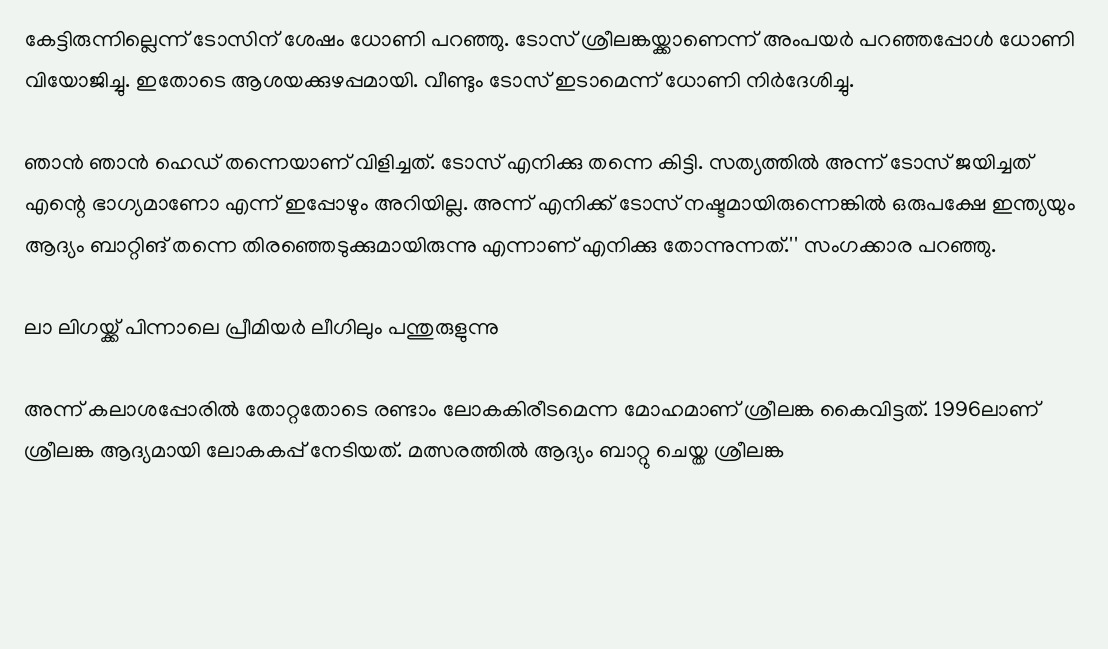കേട്ടിരുന്നില്ലെന്ന് ടോസിന് ശേഷം ധോണി പറഞ്ഞു. ടോസ് ശ്രീലങ്കയ്ക്കാണെന്ന് അംപയര്‍ പറഞ്ഞപ്പോള്‍ ധോണി വിയോജിച്ചു. ഇതോടെ ആശയക്കുഴപ്പമായി. വീണ്ടും ടോസ് ഇടാമെന്ന് ധോണി നിര്‍ദേശിച്ചു.

ഞാന്‍ ഞാന്‍ ഹെഡ് തന്നെയാണ് വിളിച്ചത്. ടോസ് എനിക്കു തന്നെ കിട്ടി. സത്യത്തില്‍ അന്ന് ടോസ് ജയിച്ചത് എന്റെ ഭാഗ്യമാണോ എന്ന് ഇപ്പോഴും അറിയില്ല. അന്ന് എനിക്ക് ടോസ് നഷ്ടമായിരുന്നെങ്കില്‍ ഒരുപക്ഷേ ഇന്ത്യയും ആദ്യം ബാറ്റിങ് തന്നെ തിരഞ്ഞെടുക്കുമായിരുന്നു എന്നാണ് എനിക്കു തോന്നുന്നത്.'' സംഗക്കാര പറഞ്ഞു.

ലാ ലിഗയ്ക്ക് പിന്നാലെ പ്രീമിയര്‍ ലീഗിലും പന്തുരുളുന്നു

അന്ന് കലാശപ്പോരില്‍ തോറ്റതോടെ രണ്ടാം ലോകകിരീടമെന്ന മോഹമാണ് ശ്രീലങ്ക കൈവിട്ടത്. 1996ലാണ് ശ്രീലങ്ക ആദ്യമായി ലോകകപ്പ് നേടിയത്. മത്സരത്തില്‍ ആദ്യം ബാറ്റു ചെയ്ത ശ്രീലങ്ക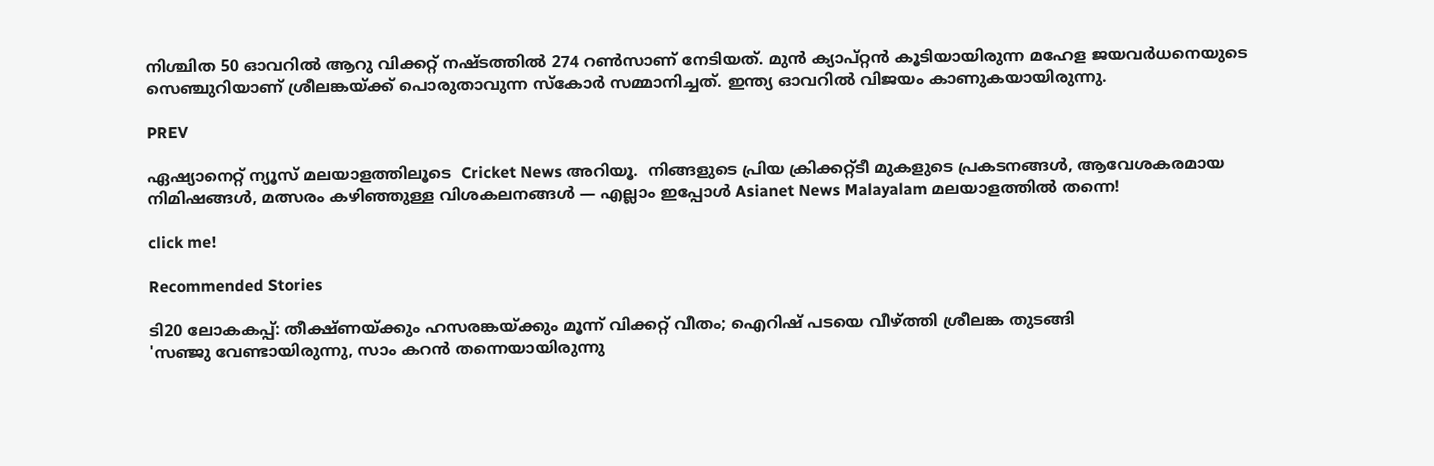നിശ്ചിത 50 ഓവറില്‍ ആറു വിക്കറ്റ് നഷ്ടത്തില്‍ 274 റണ്‍സാണ് നേടിയത്. മുന്‍ ക്യാപ്റ്റന്‍ കൂടിയായിരുന്ന മഹേള ജയവര്‍ധനെയുടെ സെഞ്ചുറിയാണ് ശ്രീലങ്കയ്ക്ക് പൊരുതാവുന്ന സ്‌കോര്‍ സമ്മാനിച്ചത്. ഇന്ത്യ ഓവറില്‍ വിജയം കാണുകയായിരുന്നു.

PREV

ഏഷ്യാനെറ്റ് ന്യൂസ് മലയാളത്തിലൂടെ  Cricket News അറിയൂ.  നിങ്ങളുടെ പ്രിയ ക്രിക്കറ്റ്ടീ മുകളുടെ പ്രകടനങ്ങൾ, ആവേശകരമായ നിമിഷങ്ങൾ, മത്സരം കഴിഞ്ഞുള്ള വിശകലനങ്ങൾ — എല്ലാം ഇപ്പോൾ Asianet News Malayalam മലയാളത്തിൽ തന്നെ!

click me!

Recommended Stories

ടി20 ലോകകപ്പ്: തീക്ഷ്ണയ്ക്കും ഹസരങ്കയ്ക്കും മൂന്ന് വിക്കറ്റ് വീതം; ഐറിഷ് പടയെ വീഴ്ത്തി ശ്രീലങ്ക തുടങ്ങി
'സഞ്ജു വേണ്ടായിരുന്നു, സാം കറന്‍ തന്നെയായിരുന്നു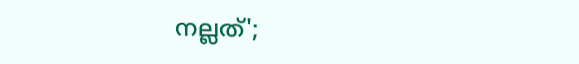നല്ലത്';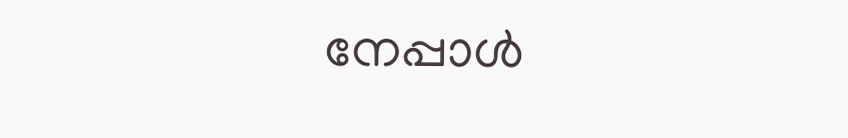നേപ്പാള്‍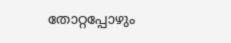തോറ്റപ്പോഴും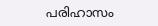പരിഹാസം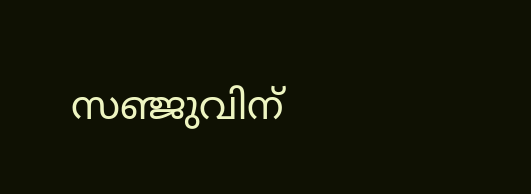സഞ്ജുവിന്